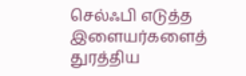செல்ஃபி எடுத்த இளையர்களைத் துரத்திய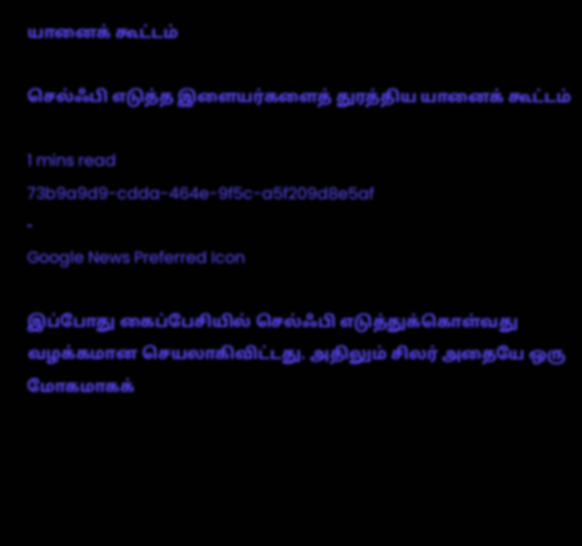யானைக் கூட்டம்

செல்ஃபி எடுத்த இளையர்களைத் துரத்திய யானைக் கூட்டம்

1 mins read
73b9a9d9-cdda-464e-9f5c-a5f209d8e5af
-
Google News Preferred Icon

இப்போது கைப்பேசியில் செல்ஃபி எடுத்துக்கொள்வது வழக்கமான செயலாகிவிட்டது. அதிலும் சிலர் அதையே ஒரு மோகமாகக்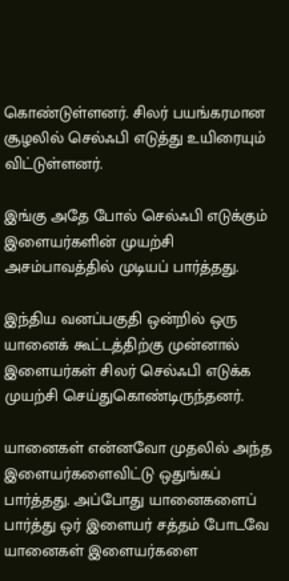கொண்டுள்ளனர். சிலர் பயங்கரமான சூழலில் செல்ஃபி எடுத்து உயிரையும் விட்டுள்ளனர்.

இங்கு அதே போல் செல்ஃபி எடுக்கும் இளையர்களின் முயற்சி அசம்பாவத்தில் முடியப் பார்த்தது.

இந்திய வனப்பகுதி ஒன்றில் ஒரு யானைக் கூட்டத்திற்கு முன்னால் இளையர்கள் சிலர் செல்ஃபி எடுக்க முயற்சி செய்துகொண்டிருந்தனர்.

யானைகள் என்னவோ முதலில் அந்த இளையர்களைவிட்டு ஒதுங்கப் பார்த்தது. அப்போது யானைகளைப் பார்த்து ஒர் இளையர் சத்தம் போடவே யானைகள் இளையர்களை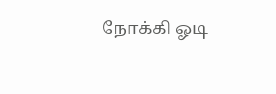நோக்கி ஓடி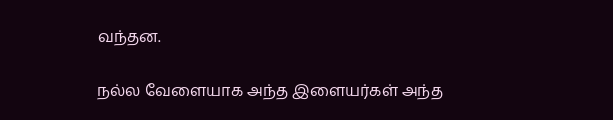வந்தன.

நல்ல வேளையாக அந்த இளையர்கள் அந்த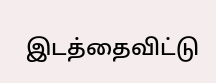இடத்தைவிட்டு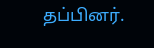தப்பினர்.